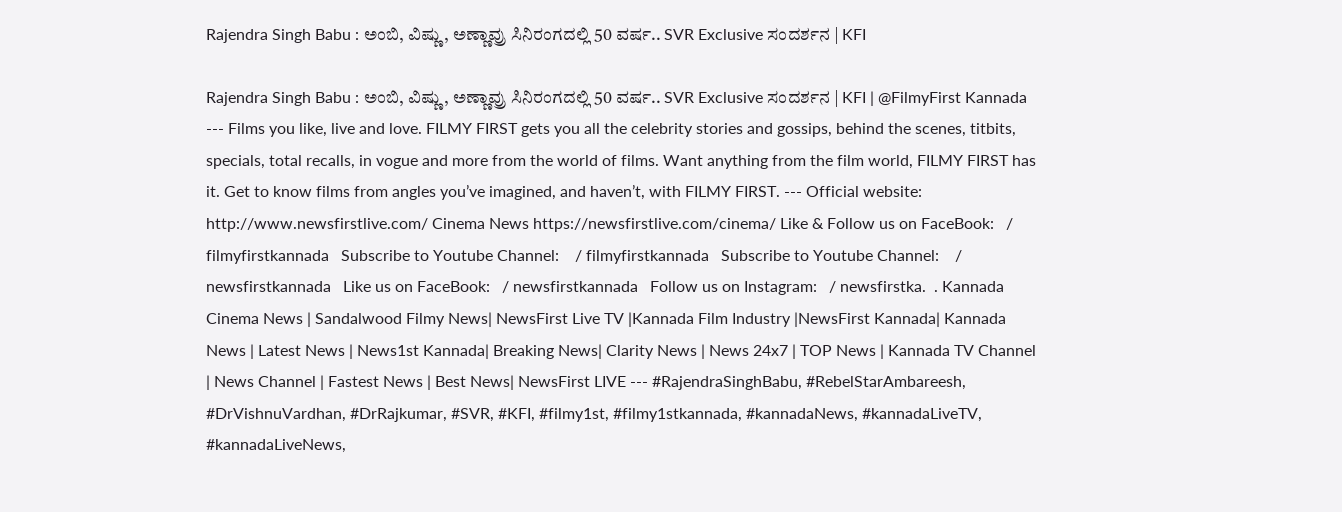Rajendra Singh Babu : ಅಂಬಿ, ವಿಷ್ಣು, ಅಣ್ಣಾವ್ರು ಸಿನಿರಂಗದಲ್ಲಿ 50 ವರ್ಷ.. SVR Exclusive ಸಂದರ್ಶನ | KFI

Rajendra Singh Babu : ಅಂಬಿ, ವಿಷ್ಣು, ಅಣ್ಣಾವ್ರು ಸಿನಿರಂಗದಲ್ಲಿ 50 ವರ್ಷ.. SVR Exclusive ಸಂದರ್ಶನ | KFI | @FilmyFirst Kannada --- Films you like, live and love. FILMY FIRST gets you all the celebrity stories and gossips, behind the scenes, titbits, specials, total recalls, in vogue and more from the world of films. Want anything from the film world, FILMY FIRST has it. Get to know films from angles you’ve imagined, and haven’t, with FILMY FIRST. --- Official website: http://www.newsfirstlive.com/ Cinema News https://newsfirstlive.com/cinema/ Like & Follow us on FaceBook:   / filmyfirstkannada   Subscribe to Youtube Channel:    / filmyfirstkannada   Subscribe to Youtube Channel:    / newsfirstkannada   Like us on FaceBook:   / newsfirstkannada   Follow us on Instagram:   / newsfirstka.  . Kannada Cinema News | Sandalwood Filmy News| NewsFirst Live TV |Kannada Film Industry |NewsFirst Kannada| Kannada News | Latest News | News1st Kannada| Breaking News| Clarity News | News 24x7 | TOP News | Kannada TV Channel | News Channel | Fastest News | Best News| NewsFirst LIVE --- #RajendraSinghBabu, #RebelStarAmbareesh, #DrVishnuVardhan, #DrRajkumar, #SVR, #KFI, #filmy1st, #filmy1stkannada, #kannadaNews, #kannadaLiveTV, #kannadaLiveNews,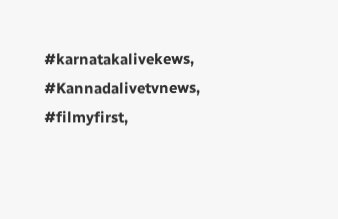#karnatakalivekews, #Kannadalivetvnews, #filmyfirst,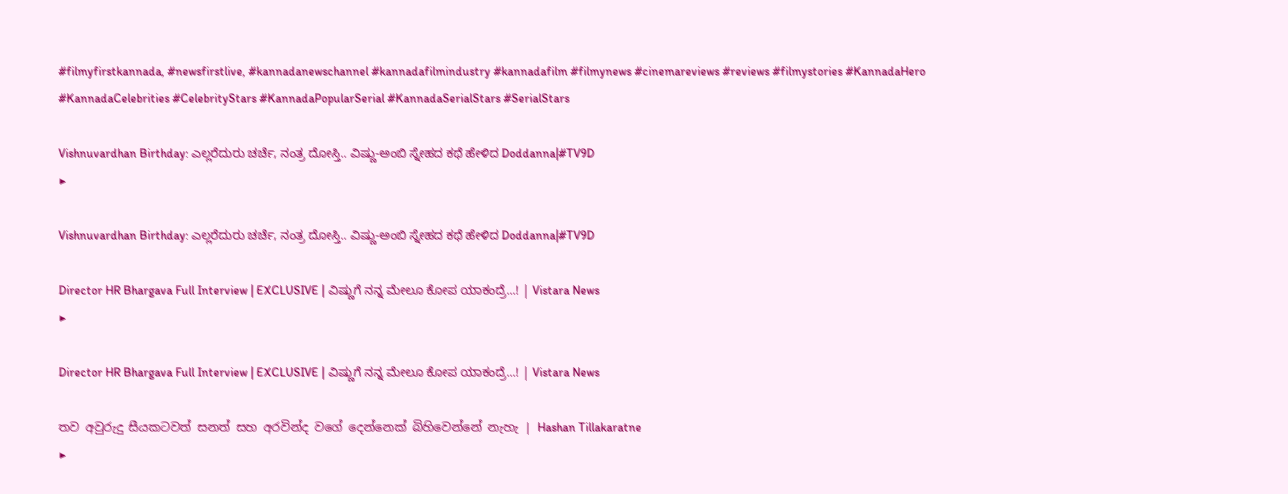#filmyfirstkannada, #newsfirstlive, #kannadanewschannel #kannadafilmindustry #kannadafilm #filmynews #cinemareviews #reviews #filmystories #KannadaHero #KannadaCelebrities #CelebrityStars #KannadaPopularSerial #KannadaSerialStars #SerialStars

Vishnuvardhan Birthday: ಎಲ್ಲರೆದುರು ಚರ್ಚೆ, ನಂತ್ರ ದೋಸ್ತಿ.. ವಿಷ್ಣು-ಅಂಬಿ ಸ್ನೇಹದ ಕಥೆ ಹೇಳಿದ Doddanna|#TV9D
▶

Vishnuvardhan Birthday: ಎಲ್ಲರೆದುರು ಚರ್ಚೆ, ನಂತ್ರ ದೋಸ್ತಿ.. ವಿಷ್ಣು-ಅಂಬಿ ಸ್ನೇಹದ ಕಥೆ ಹೇಳಿದ Doddanna|#TV9D

Director HR Bhargava Full Interview | EXCLUSIVE | ವಿಷ್ಣುಗೆ ನನ್ನ ಮೇಲೂ ಕೋಪ ಯಾಕಂದ್ರೆ...! | Vistara News
▶

Director HR Bhargava Full Interview | EXCLUSIVE | ವಿಷ್ಣುಗೆ ನನ್ನ ಮೇಲೂ ಕೋಪ ಯಾಕಂದ್ರೆ...! | Vistara News

තව අවුරුදු සීයකටවත් සනත් සහ අරවින්ද වගේ දෙන්නෙක් බිහිවෙන්නේ නැහැ | Hashan Tillakaratne
▶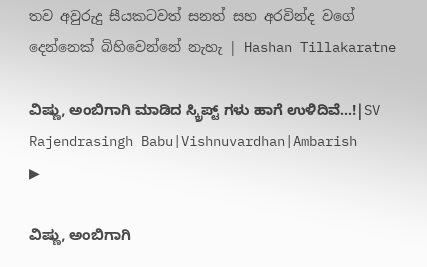තව අවුරුදු සීයකටවත් සනත් සහ අරවින්ද වගේ දෙන්නෙක් බිහිවෙන්නේ නැහැ | Hashan Tillakaratne

ವಿಷ್ಣು, ಅಂಬಿಗಾಗಿ ಮಾಡಿದ ಸ್ಕ್ರಿಪ್ಟ್ ಗಳು ಹಾಗೆ ಉಳಿದಿವೆ...!|SV Rajendrasingh Babu|Vishnuvardhan|Ambarish
▶

ವಿಷ್ಣು, ಅಂಬಿಗಾಗಿ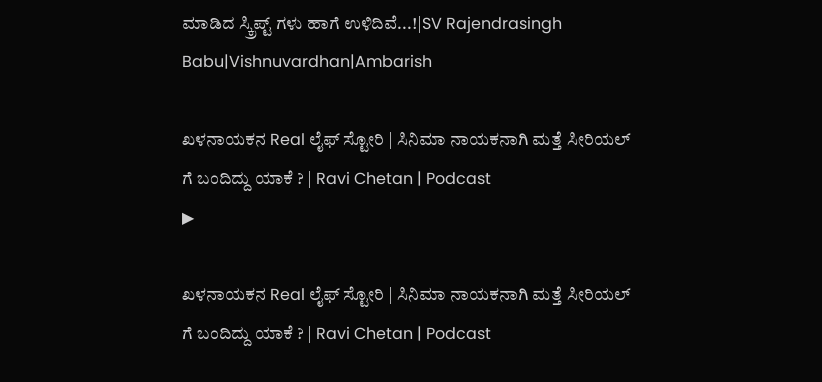ಮಾಡಿದ ಸ್ಕ್ರಿಪ್ಟ್ ಗಳು ಹಾಗೆ ಉಳಿದಿವೆ...!|SV Rajendrasingh Babu|Vishnuvardhan|Ambarish

ಖಳನಾಯಕನ Real ಲೈಫ್ ಸ್ಟೋರಿ | ಸಿನಿಮಾ ನಾಯಕನಾಗಿ ಮತ್ತೆ ಸೀರಿಯಲ್ ಗೆ ಬಂದಿದ್ದು ಯಾಕೆ ? | Ravi Chetan | Podcast
▶

ಖಳನಾಯಕನ Real ಲೈಫ್ ಸ್ಟೋರಿ | ಸಿನಿಮಾ ನಾಯಕನಾಗಿ ಮತ್ತೆ ಸೀರಿಯಲ್ ಗೆ ಬಂದಿದ್ದು ಯಾಕೆ ? | Ravi Chetan | Podcast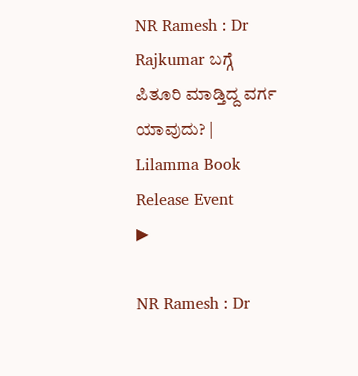NR Ramesh : Dr Rajkumar ಬಗ್ಗೆ ಪಿತೂರಿ ಮಾಡ್ತಿದ್ದ ವರ್ಗ ಯಾವುದು? | Lilamma Book Release Event
▶

NR Ramesh : Dr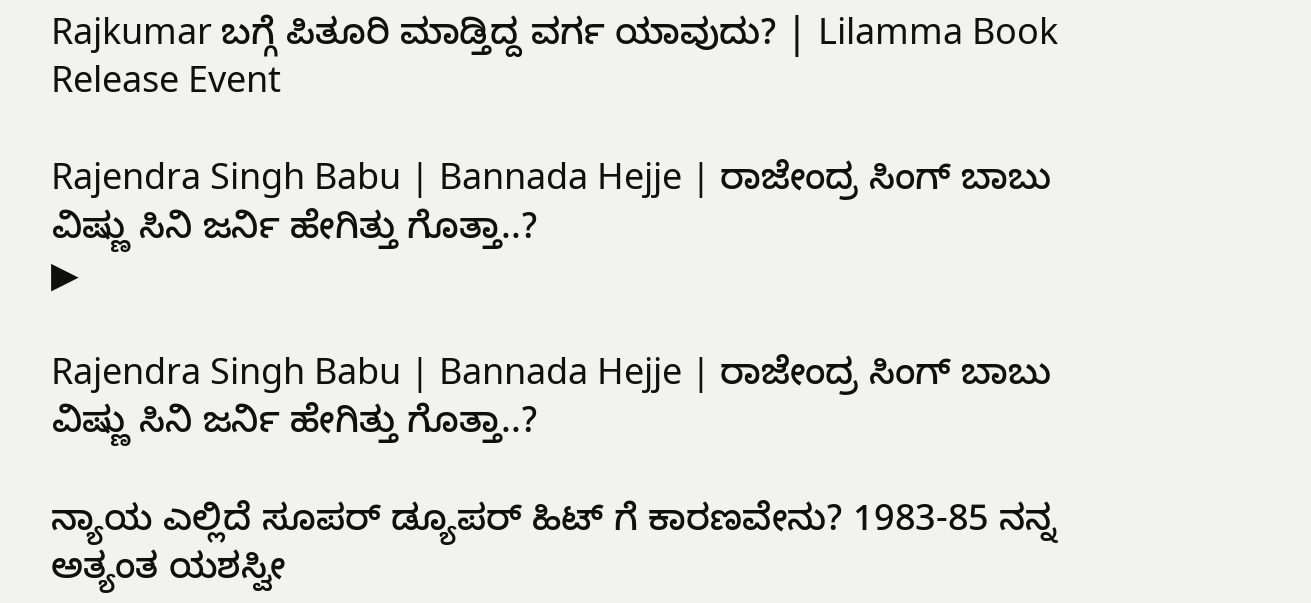Rajkumar ಬಗ್ಗೆ ಪಿತೂರಿ ಮಾಡ್ತಿದ್ದ ವರ್ಗ ಯಾವುದು? | Lilamma Book Release Event

Rajendra Singh Babu | Bannada Hejje | ರಾಜೇಂದ್ರ ಸಿಂಗ್‌ ಬಾಬು ವಿಷ್ಣು ಸಿನಿ ಜರ್ನಿ ಹೇಗಿತ್ತು ಗೊತ್ತಾ..?
▶

Rajendra Singh Babu | Bannada Hejje | ರಾಜೇಂದ್ರ ಸಿಂಗ್‌ ಬಾಬು ವಿಷ್ಣು ಸಿನಿ ಜರ್ನಿ ಹೇಗಿತ್ತು ಗೊತ್ತಾ..?

ನ್ಯಾಯ ಎಲ್ಲಿದೆ ಸೂಪರ್ ಡ್ಯೂಪರ್ ಹಿಟ್ ಗೆ ಕಾರಣವೇನು? 1983-85 ನನ್ನ ಅತ್ಯಂತ ಯಶಸ್ವೀ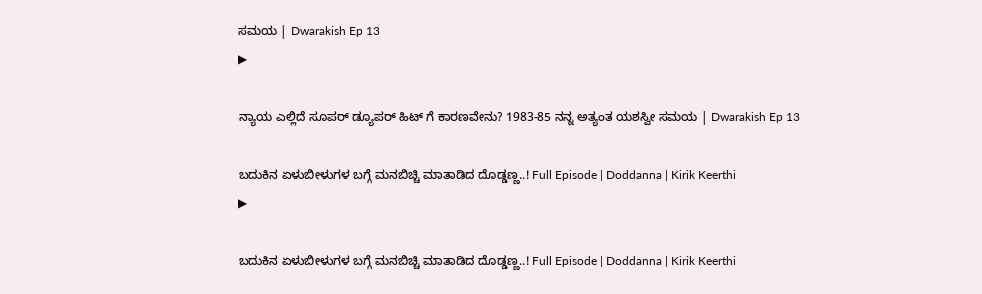ಸಮಯ | Dwarakish Ep 13
▶

ನ್ಯಾಯ ಎಲ್ಲಿದೆ ಸೂಪರ್ ಡ್ಯೂಪರ್ ಹಿಟ್ ಗೆ ಕಾರಣವೇನು? 1983-85 ನನ್ನ ಅತ್ಯಂತ ಯಶಸ್ವೀ ಸಮಯ | Dwarakish Ep 13

ಬದುಕಿನ ಏಳುಬೀಳುಗಳ ಬಗ್ಗೆ ಮನಬಿಚ್ಚಿ ಮಾತಾಡಿದ ದೊಡ್ಡಣ್ಣ..! Full Episode | Doddanna | Kirik Keerthi
▶

ಬದುಕಿನ ಏಳುಬೀಳುಗಳ ಬಗ್ಗೆ ಮನಬಿಚ್ಚಿ ಮಾತಾಡಿದ ದೊಡ್ಡಣ್ಣ..! Full Episode | Doddanna | Kirik Keerthi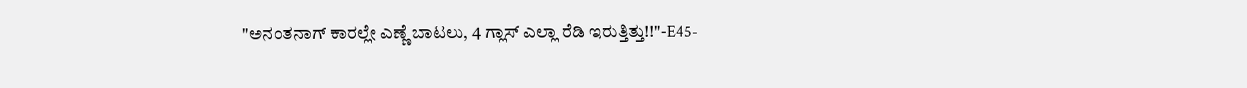"ಅನಂತನಾಗ್ ಕಾರಲ್ಲೇ ಎಣ್ಣೆ ಬಾಟಲು, 4 ಗ್ಲಾಸ್ ಎಲ್ಲಾ ರೆಡಿ ಇರುತ್ತಿತ್ತು!!"-E45-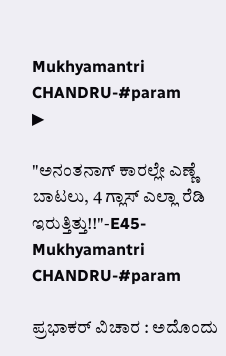Mukhyamantri CHANDRU-#param
▶

"ಅನಂತನಾಗ್ ಕಾರಲ್ಲೇ ಎಣ್ಣೆ ಬಾಟಲು, 4 ಗ್ಲಾಸ್ ಎಲ್ಲಾ ರೆಡಿ ಇರುತ್ತಿತ್ತು!!"-E45-Mukhyamantri CHANDRU-#param

ಪ್ರಭಾಕರ್ ವಿಚಾರ : ಅದೊಂದು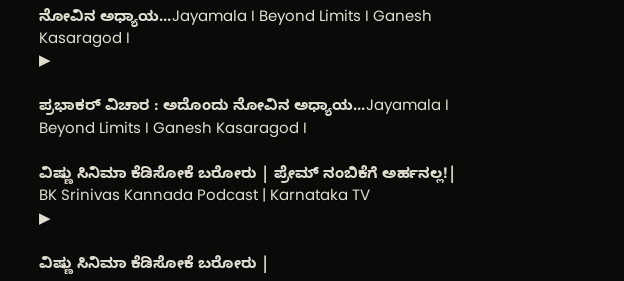ನೋವಿನ ಅಧ್ಯಾಯ...Jayamala I Beyond Limits I Ganesh Kasaragod I
▶

ಪ್ರಭಾಕರ್ ವಿಚಾರ : ಅದೊಂದು ನೋವಿನ ಅಧ್ಯಾಯ...Jayamala I Beyond Limits I Ganesh Kasaragod I

ವಿಷ್ಣು ಸಿನಿಮಾ ಕೆಡಿಸೋಕೆ ಬರೋರು | ಪ್ರೇಮ್ ನಂಬಿಕೆಗೆ ಅರ್ಹನಲ್ಲ!| BK Srinivas Kannada Podcast | Karnataka TV
▶

ವಿಷ್ಣು ಸಿನಿಮಾ ಕೆಡಿಸೋಕೆ ಬರೋರು |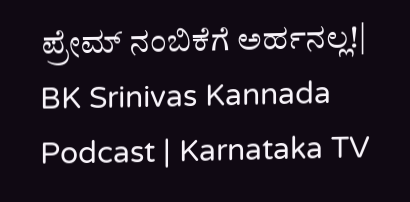ಪ್ರೇಮ್ ನಂಬಿಕೆಗೆ ಅರ್ಹನಲ್ಲ!| BK Srinivas Kannada Podcast | Karnataka TV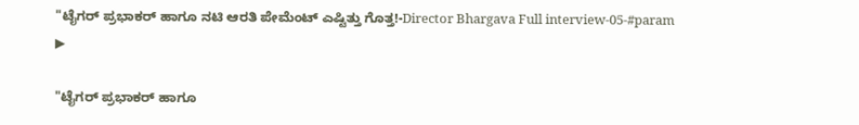"ಟೈಗರ್ ಪ್ರಭಾಕರ್ ಹಾಗೂ ನಟಿ ಆರತಿ ಪೇಮೆಂಟ್ ಎಷ್ಟಿತ್ತು ಗೊತ್ತ!-Director Bhargava Full interview-05-#param
▶

"ಟೈಗರ್ ಪ್ರಭಾಕರ್ ಹಾಗೂ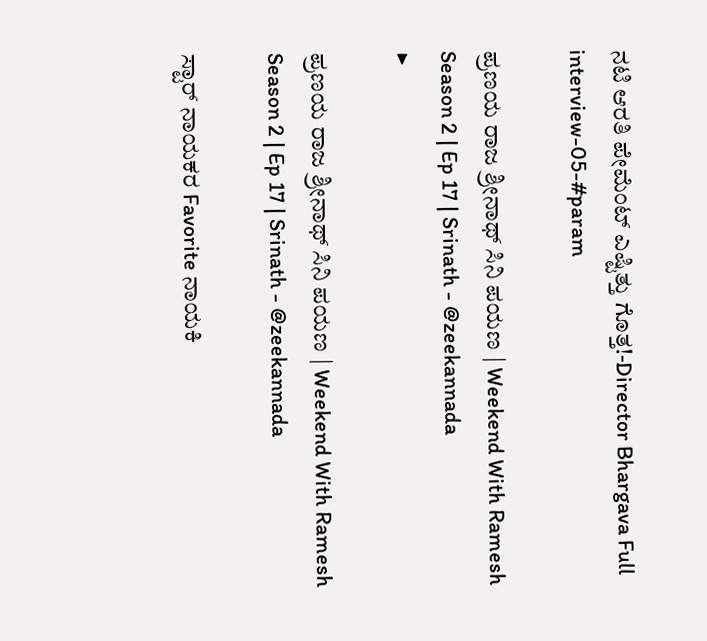ನಟಿ ಆರತಿ ಪೇಮೆಂಟ್ ಎಷ್ಟಿತ್ತು ಗೊತ್ತ!-Director Bhargava Full interview-05-#param

ಪ್ರಣಯ ರಾಜ ಶ್ರೀನಾಥ್ ಸಿನಿ ಪಯಣ | Weekend With Ramesh Season 2 | Ep 17 | Srinath - @zeekannada
▶

ಪ್ರಣಯ ರಾಜ ಶ್ರೀನಾಥ್ ಸಿನಿ ಪಯಣ | Weekend With Ramesh Season 2 | Ep 17 | Srinath - @zeekannada

ಸ್ಟಾರ್ ನಾಯಕರ Favorite ನಾಯಕಿ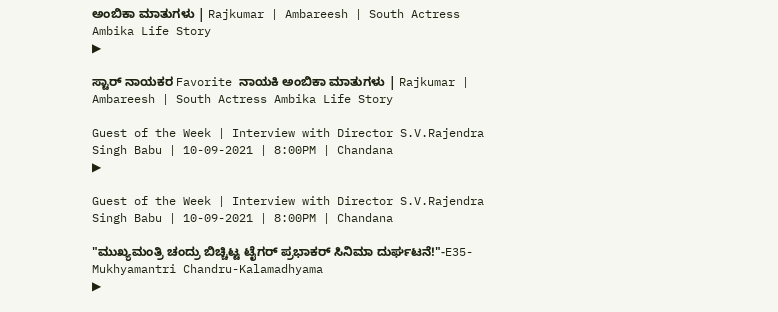ಅಂಬಿಕಾ ಮಾತುಗಳು | Rajkumar | Ambareesh | South Actress Ambika Life Story
▶

ಸ್ಟಾರ್ ನಾಯಕರ Favorite ನಾಯಕಿ ಅಂಬಿಕಾ ಮಾತುಗಳು | Rajkumar | Ambareesh | South Actress Ambika Life Story

Guest of the Week | Interview with Director S.V.Rajendra Singh Babu | 10-09-2021 | 8:00PM | Chandana
▶

Guest of the Week | Interview with Director S.V.Rajendra Singh Babu | 10-09-2021 | 8:00PM | Chandana

"ಮುಖ್ಯಮಂತ್ರಿ ಚಂದ್ರು ಬಿಚ್ಚಿಟ್ಟ ಟೈಗರ್ ಪ್ರಭಾಕರ್ ಸಿನಿಮಾ ದುರ್ಘಟನೆ!"-E35-Mukhyamantri Chandru-Kalamadhyama
▶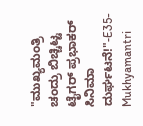"ಮುಖ್ಯಮಂತ್ರಿ ಚಂದ್ರು ಬಿಚ್ಚಿಟ್ಟ ಟೈಗರ್ ಪ್ರಭಾಕರ್ ಸಿನಿಮಾ ದುರ್ಘಟನೆ!"-E35-Mukhyamantri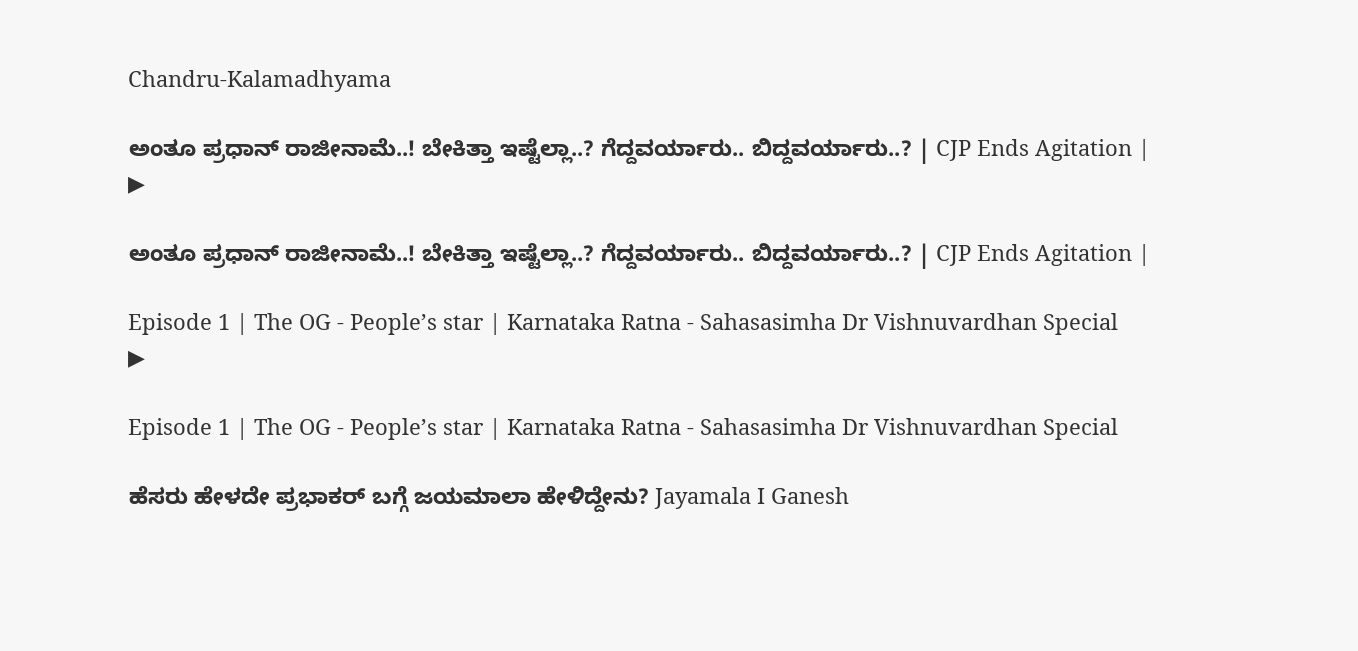Chandru-Kalamadhyama

ಅಂತೂ ಪ್ರಧಾನ್ ರಾಜೀನಾಮೆ..! ಬೇಕಿತ್ತಾ ಇಷ್ಟೆಲ್ಲಾ..? ಗೆದ್ದವರ್ಯಾರು.. ಬಿದ್ದವರ್ಯಾರು..? | CJP Ends Agitation |
▶

ಅಂತೂ ಪ್ರಧಾನ್ ರಾಜೀನಾಮೆ..! ಬೇಕಿತ್ತಾ ಇಷ್ಟೆಲ್ಲಾ..? ಗೆದ್ದವರ್ಯಾರು.. ಬಿದ್ದವರ್ಯಾರು..? | CJP Ends Agitation |

Episode 1 | The OG - People’s star | Karnataka Ratna - Sahasasimha Dr Vishnuvardhan Special
▶

Episode 1 | The OG - People’s star | Karnataka Ratna - Sahasasimha Dr Vishnuvardhan Special

ಹೆಸರು ಹೇಳದೇ ಪ್ರಭಾಕರ್ ಬಗ್ಗೆ ಜಯಮಾಲಾ ಹೇಳಿದ್ದೇನು? Jayamala I Ganesh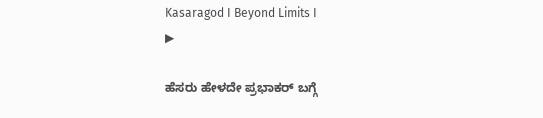Kasaragod I Beyond Limits I
▶

ಹೆಸರು ಹೇಳದೇ ಪ್ರಭಾಕರ್ ಬಗ್ಗೆ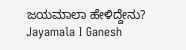ಜಯಮಾಲಾ ಹೇಳಿದ್ದೇನು? Jayamala I Ganesh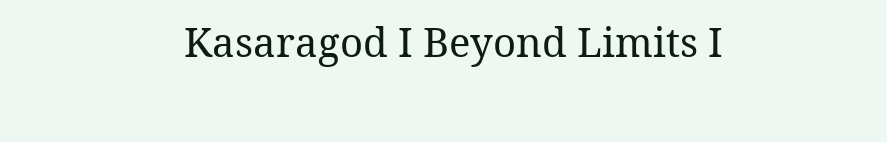Kasaragod I Beyond Limits I